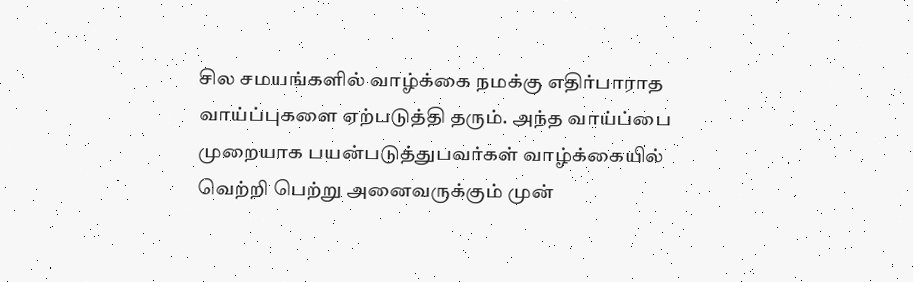சில சமயங்களில் வாழ்க்கை நமக்கு எதிர்பாராத வாய்ப்புகளை ஏற்படுத்தி தரும். அந்த வாய்ப்பை முறையாக பயன்படுத்துபவர்கள் வாழ்க்கையில் வெற்றி பெற்று அனைவருக்கும் முன்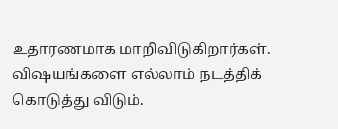உதாரணமாக மாறிவிடுகிறார்கள். விஷயங்களை எல்லாம் நடத்திக் கொடுத்து விடும்.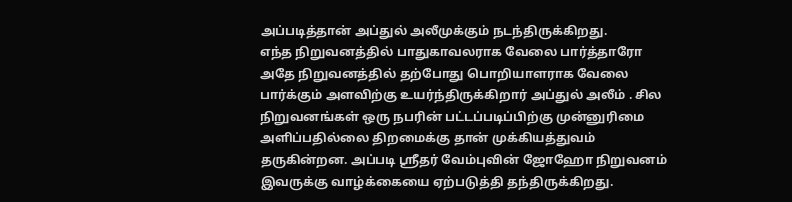அப்படித்தான் அப்துல் அலீமுக்கும் நடந்திருக்கிறது.
எந்த நிறுவனத்தில் பாதுகாவலராக வேலை பார்த்தாரோ அதே நிறுவனத்தில் தற்போது பொறியாளராக வேலை பார்க்கும் அளவிற்கு உயர்ந்திருக்கிறார் அப்துல் அலீம் . சில நிறுவனங்கள் ஒரு நபரின் பட்டப்படிப்பிற்கு முன்னுரிமை அளிப்பதில்லை திறமைக்கு தான் முக்கியத்துவம் தருகின்றன. அப்படி ஸ்ரீதர் வேம்புவின் ஜோஹோ நிறுவனம் இவருக்கு வாழ்க்கையை ஏற்படுத்தி தந்திருக்கிறது.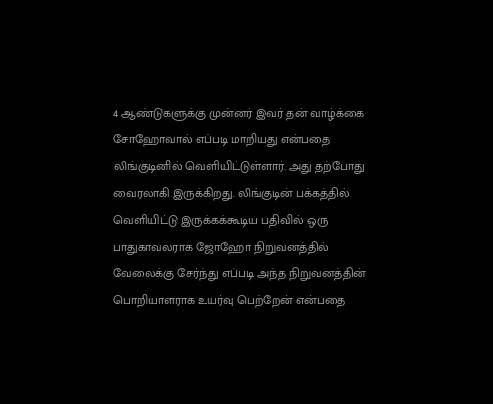4 ஆண்டுகளுக்கு முன்னர் இவர் தன் வாழ்க்கை சோஹோவால் எப்படி மாறியது என்பதை லிங்குடினில் வெளியிட்டுள்ளார். அது தற்போது வைரலாகி இருக்கிறது. லிங்குடின் பக்கத்தில் வெளியிட்டு இருக்கக்கூடிய பதிவில் ஒரு பாதுகாவலராக ஜோஹோ நிறுவனத்தில் வேலைக்கு சேர்ந்து எப்படி அந்த நிறுவனத்தின் பொறியாளராக உயர்வு பெற்றேன் என்பதை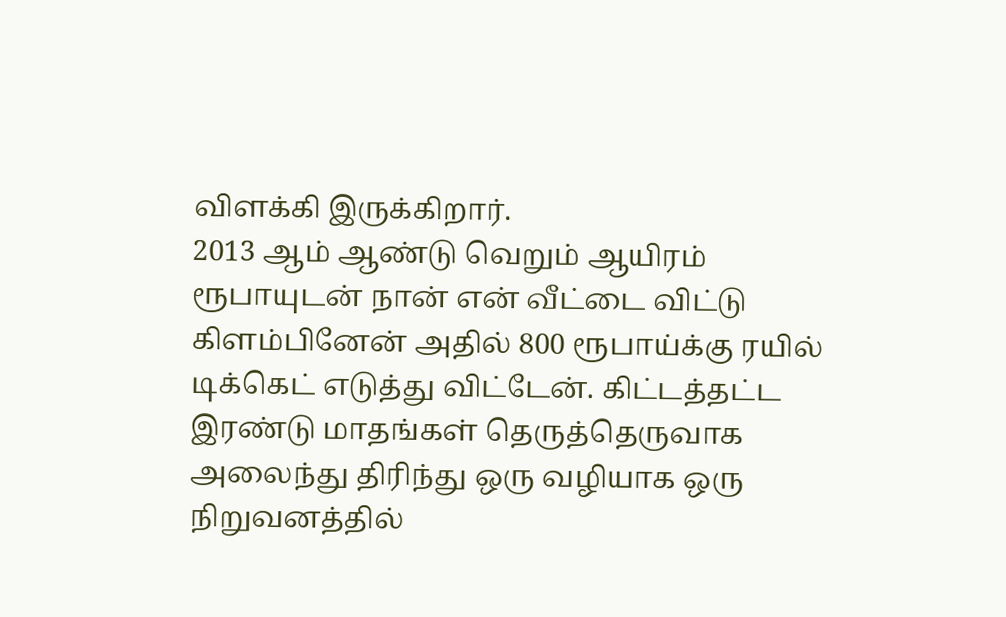விளக்கி இருக்கிறார்.
2013 ஆம் ஆண்டு வெறும் ஆயிரம் ரூபாயுடன் நான் என் வீட்டை விட்டு கிளம்பினேன் அதில் 800 ரூபாய்க்கு ரயில் டிக்கெட் எடுத்து விட்டேன். கிட்டத்தட்ட இரண்டு மாதங்கள் தெருத்தெருவாக அலைந்து திரிந்து ஒரு வழியாக ஒரு நிறுவனத்தில்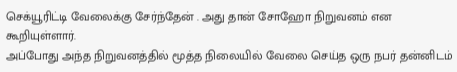செக்யூரிட்டி வேலைக்கு சேர்ந்தேன் . அது தான் சோஹோ நிறுவனம் என கூறியுள்ளார்.
அப்போது அந்த நிறுவனத்தில் மூத்த நிலையில் வேலை செய்த ஒரு நபர் தன்னிடம்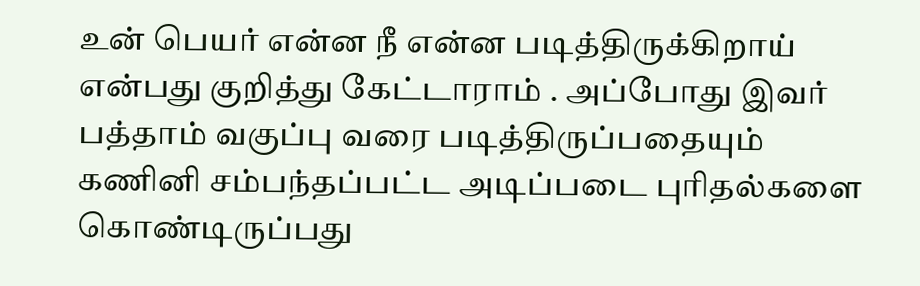உன் பெயர் என்ன நீ என்ன படித்திருக்கிறாய் என்பது குறித்து கேட்டாராம் . அப்போது இவர் பத்தாம் வகுப்பு வரை படித்திருப்பதையும் கணினி சம்பந்தப்பட்ட அடிப்படை புரிதல்களை கொண்டிருப்பது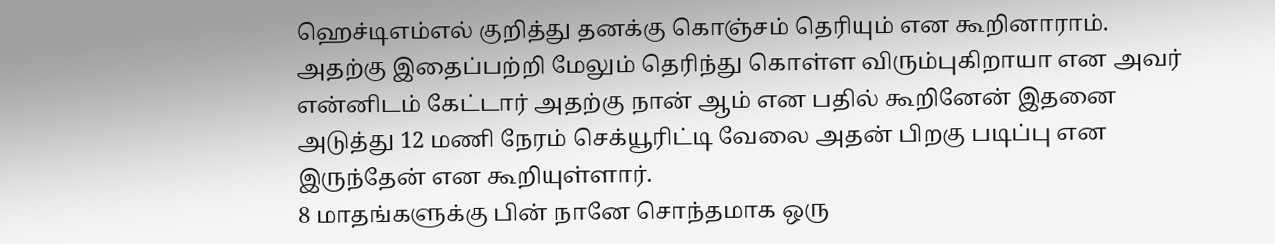ஹெச்டிஎம்எல் குறித்து தனக்கு கொஞ்சம் தெரியும் என கூறினாராம். அதற்கு இதைப்பற்றி மேலும் தெரிந்து கொள்ள விரும்புகிறாயா என அவர் என்னிடம் கேட்டார் அதற்கு நான் ஆம் என பதில் கூறினேன் இதனை அடுத்து 12 மணி நேரம் செக்யூரிட்டி வேலை அதன் பிறகு படிப்பு என இருந்தேன் என கூறியுள்ளார்.
8 மாதங்களுக்கு பின் நானே சொந்தமாக ஒரு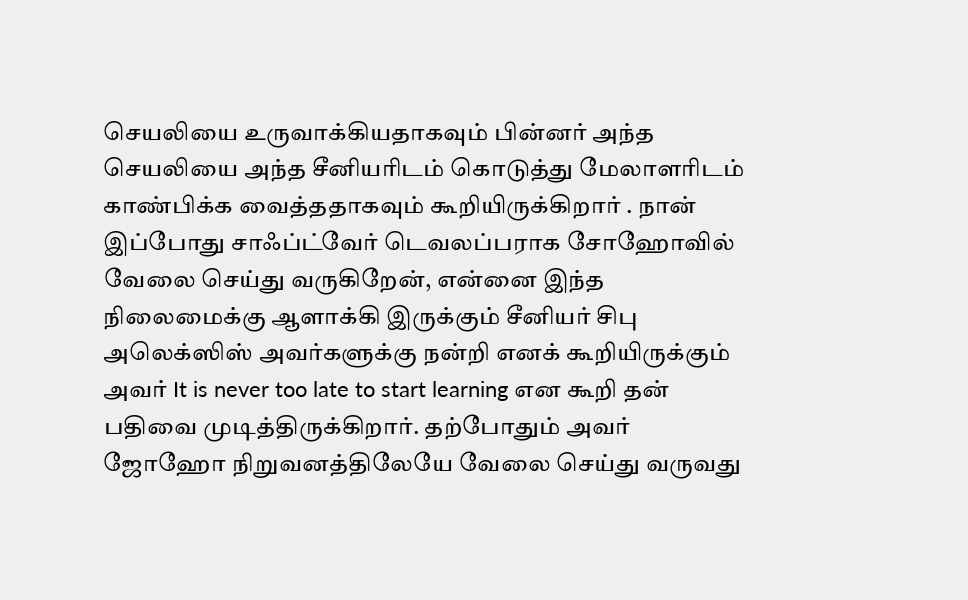செயலியை உருவாக்கியதாகவும் பின்னர் அந்த செயலியை அந்த சீனியரிடம் கொடுத்து மேலாளரிடம் காண்பிக்க வைத்ததாகவும் கூறியிருக்கிறார் . நான் இப்போது சாஃப்ட்வேர் டெவலப்பராக சோஹோவில் வேலை செய்து வருகிறேன், என்னை இந்த நிலைமைக்கு ஆளாக்கி இருக்கும் சீனியர் சிபு அலெக்ஸிஸ் அவர்களுக்கு நன்றி எனக் கூறியிருக்கும் அவர் It is never too late to start learning என கூறி தன் பதிவை முடித்திருக்கிறார். தற்போதும் அவர் ஜோஹோ நிறுவனத்திலேயே வேலை செய்து வருவது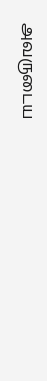அவருடைய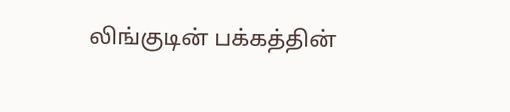லிங்குடின் பக்கத்தின்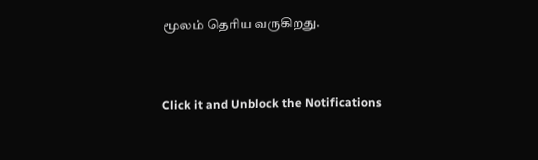மூலம் தெரிய வருகிறது.


Click it and Unblock the Notifications